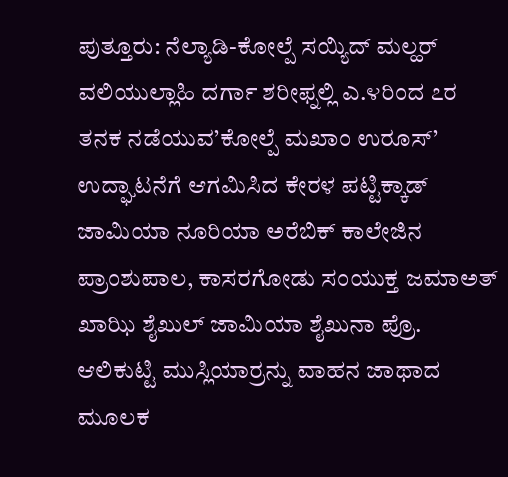ಪುತ್ತೂರು: ನೆಲ್ಯಾಡಿ-ಕೋಲ್ಪೆ ಸಯ್ಯಿದ್ ಮಲ್ಹರ್ ವಲಿಯುಲ್ಲಾಹಿ ದರ್ಗಾ ಶರೀಫ್ನಲ್ಲಿ ಎ.೪ರಿಂದ ೭ರ ತನಕ ನಡೆಯುವ’ಕೋಲ್ಪೆ ಮಖಾಂ ಉರೂಸ್’ ಉದ್ಘಾಟನೆಗೆ ಆಗಮಿಸಿದ ಕೇರಳ ಪಟ್ಟಿಕ್ಕಾಡ್ ಜಾಮಿಯಾ ನೂರಿಯಾ ಅರೆಬಿಕ್ ಕಾಲೇಜಿನ ಪ್ರಾಂಶುಪಾಲ, ಕಾಸರಗೋಡು ಸಂಯುಕ್ತ ಜಮಾಅತ್ ಖಾಝಿ ಶೈಖುಲ್ ಜಾಮಿಯಾ ಶೈಖುನಾ ಪ್ರೊ. ಆಲಿಕುಟ್ಟಿ ಮುಸ್ಲಿಯಾರ್ರನ್ನು ವಾಹನ ಜಾಥಾದ ಮೂಲಕ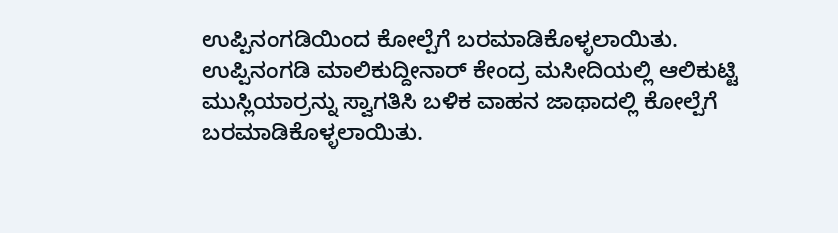ಉಪ್ಪಿನಂಗಡಿಯಿಂದ ಕೋಲ್ಪೆಗೆ ಬರಮಾಡಿಕೊಳ್ಳಲಾಯಿತು.
ಉಪ್ಪಿನಂಗಡಿ ಮಾಲಿಕುದ್ದೀನಾರ್ ಕೇಂದ್ರ ಮಸೀದಿಯಲ್ಲಿ ಆಲಿಕುಟ್ಟಿ ಮುಸ್ಲಿಯಾರ್ರನ್ನು ಸ್ವಾಗತಿಸಿ ಬಳಿಕ ವಾಹನ ಜಾಥಾದಲ್ಲಿ ಕೋಲ್ಪೆಗೆ ಬರಮಾಡಿಕೊಳ್ಳಲಾಯಿತು.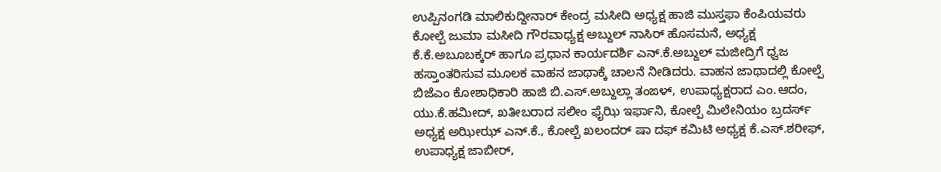ಉಪ್ಪಿನಂಗಡಿ ಮಾಲಿಕುದ್ದೀನಾರ್ ಕೇಂದ್ರ ಮಸೀದಿ ಅಧ್ಯಕ್ಷ ಹಾಜಿ ಮುಸ್ತಫಾ ಕೆಂಪಿಯವರು ಕೋಲ್ಪೆ ಜುಮಾ ಮಸೀದಿ ಗೌರವಾಧ್ಯಕ್ಷ ಅಬ್ದುಲ್ ನಾಸಿರ್ ಹೊಸಮನೆ, ಅಧ್ಯಕ್ಷ ಕೆ.ಕೆ.ಅಬೂಬಕ್ಕರ್ ಹಾಗೂ ಪ್ರಧಾನ ಕಾರ್ಯದರ್ಶಿ ಎನ್.ಕೆ.ಅಬ್ದುಲ್ ಮಜೀದ್ರಿಗೆ ಧ್ವಜ ಹಸ್ತಾಂತರಿಸುವ ಮೂಲಕ ವಾಹನ ಜಾಥಾಕ್ಕೆ ಚಾಲನೆ ನೀಡಿದರು. ವಾಹನ ಜಾಥಾದಲ್ಲಿ ಕೋಲ್ಪೆ ಬಿಜೆಎಂ ಕೋಶಾಧಿಕಾರಿ ಹಾಜಿ ಬಿ.ಎಸ್.ಅಬ್ದುಲ್ಲಾ ತಂಙಳ್, ಉಪಾಧ್ಯಕ್ಷರಾದ ಎಂ.ಆದಂ, ಯು.ಕೆ.ಹಮೀದ್, ಖತೀಬರಾದ ಸಲೀಂ ಫೈಝಿ ಇರ್ಫಾನಿ, ಕೋಲ್ಪೆ ಮಿಲೇನಿಯಂ ಬ್ರದರ್ಸ್ ಅಧ್ಯಕ್ಷ ಅಝೀಝ್ ಎನ್.ಕೆ., ಕೋಲ್ಪೆ ಖಲಂದರ್ ಷಾ ದಫ್ ಕಮಿಟಿ ಅಧ್ಯಕ್ಷ ಕೆ.ಎಸ್.ಶರೀಫ್, ಉಪಾಧ್ಯಕ್ಷ ಜಾಬೀರ್,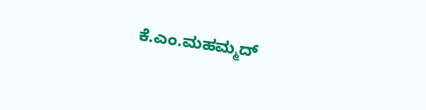ಕೆ.ಎಂ.ಮಹಮ್ಮದ್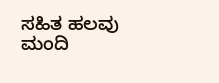ಸಹಿತ ಹಲವು ಮಂದಿ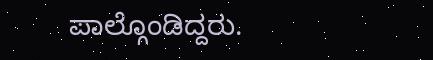ಪಾಲ್ಗೊಂಡಿದ್ದರು.